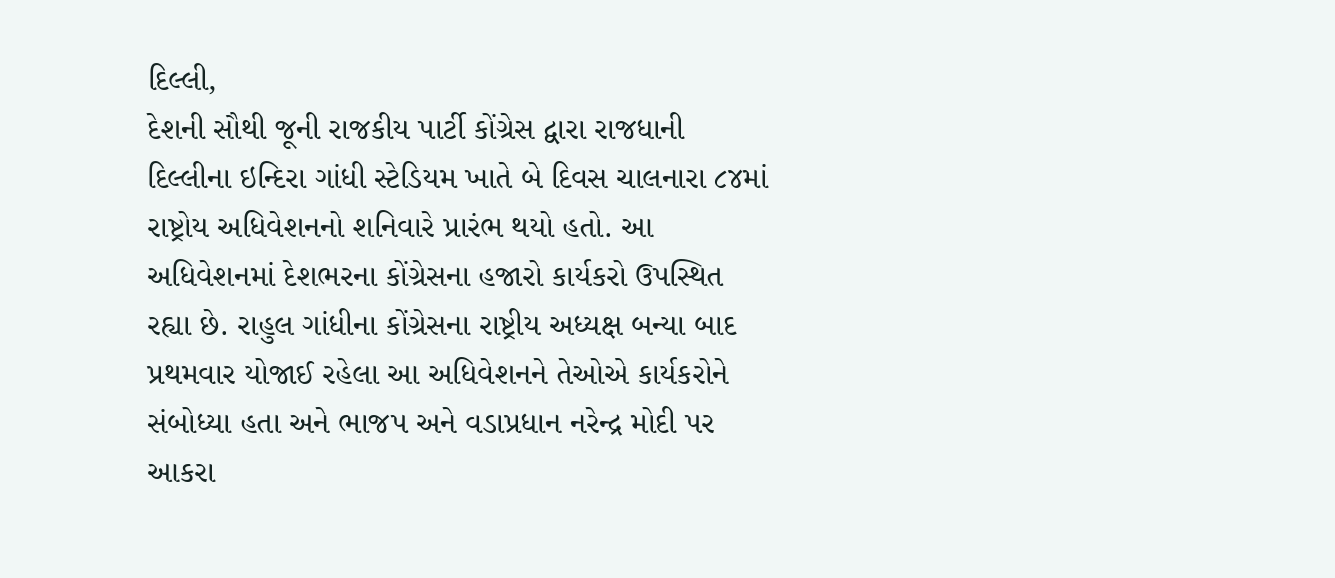દિલ્લી,
દેશની સૌથી જૂની રાજકીય પાર્ટી કોંગ્રેસ દ્વારા રાજધાની દિલ્લીના ઇન્દિરા ગાંધી સ્ટેડિયમ ખાતે બે દિવસ ચાલનારા ૮૪માં રાષ્ટ્રોય અધિવેશનનો શનિવારે પ્રારંભ થયો હતો. આ અધિવેશનમાં દેશભરના કોંગ્રેસના હજારો કાર્યકરો ઉપસ્થિત રહ્યા છે. રાહુલ ગાંધીના કોંગ્રેસના રાષ્ટ્રીય અધ્યક્ષ બન્યા બાદ પ્રથમવાર યોજાઈ રહેલા આ અધિવેશનને તેઓએ કાર્યકરોને સંબોધ્યા હતા અને ભાજપ અને વડાપ્રધાન નરેન્દ્ર મોદી પર આકરા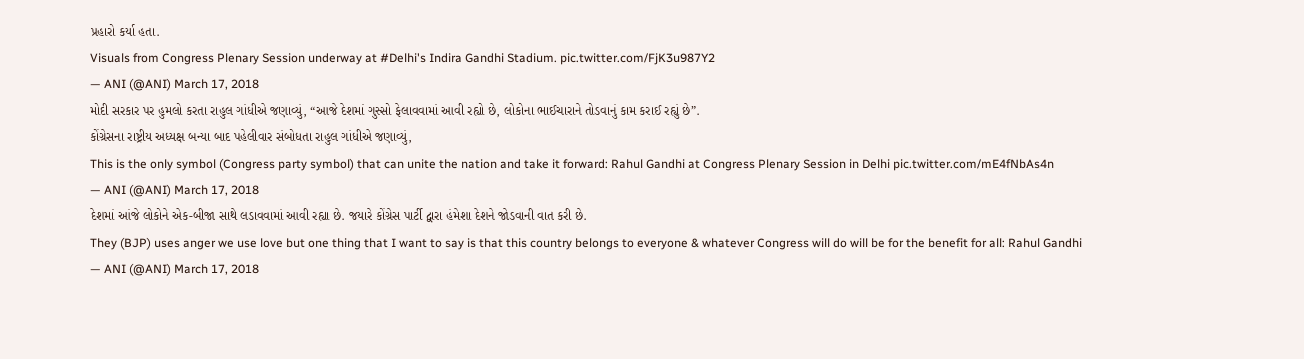પ્રહારો કર્યા હતા.
Visuals from Congress Plenary Session underway at #Delhi's Indira Gandhi Stadium. pic.twitter.com/FjK3u987Y2
— ANI (@ANI) March 17, 2018
મોદી સરકાર પર હુમલો કરતા રાહુલ ગાંધીએ જણાવ્યું, “આજે દેશમાં ગુસ્સો ફેલાવવામાં આવી રહ્યો છે, લોકોના ભાઈચારાને તોડવાનું કામ કરાઈ રહ્યું છે”.
કોંગ્રેસના રાષ્ટ્રીય અધ્યક્ષ બન્યા બાદ પહેલીવાર સંબોધતા રાહુલ ગાંધીએ જણાવ્યું,
This is the only symbol (Congress party symbol) that can unite the nation and take it forward: Rahul Gandhi at Congress Plenary Session in Delhi pic.twitter.com/mE4fNbAs4n
— ANI (@ANI) March 17, 2018
દેશમાં આંજે લોકોને એક-બીજા સાથે લડાવવામાં આવી રહ્યા છે. જયારે કોંગ્રેસ પાર્ટી દ્વારા હંમેશા દેશને જોડવાની વાત કરી છે.
They (BJP) uses anger we use love but one thing that I want to say is that this country belongs to everyone & whatever Congress will do will be for the benefit for all: Rahul Gandhi
— ANI (@ANI) March 17, 2018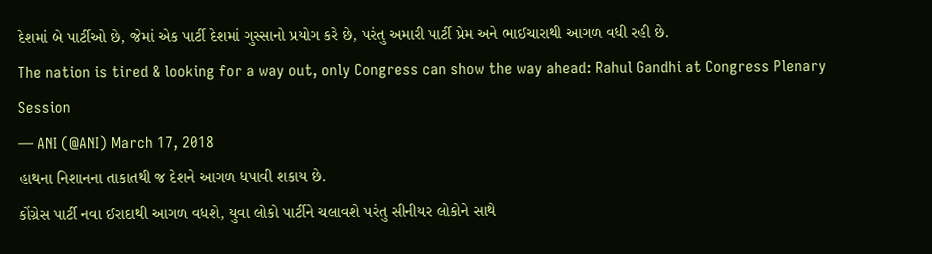દેશમાં બે પાર્ટીઓ છે, જેમાં એક પાર્ટી દેશમાં ગુસ્સાનો પ્રયોગ કરે છે, પરંતુ અમારી પાર્ટી પ્રેમ અને ભાઈચારાથી આગળ વધી રહી છે.
The nation is tired & looking for a way out, only Congress can show the way ahead: Rahul Gandhi at Congress Plenary Session
— ANI (@ANI) March 17, 2018
હાથના નિશાનના તાકાતથી જ દેશને આગળ ધપાવી શકાય છે.
કોંગ્રેસ પાર્ટી નવા ઈરાદાથી આગળ વધશે, યુવા લોકો પાર્ટીને ચલાવશે પરંતુ સીનીયર લોકોને સાથે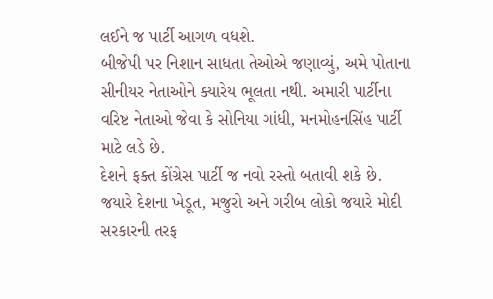લઈને જ પાર્ટી આગળ વધશે.
બીજેપી પર નિશાન સાધતા તેઓએ જણાવ્યું, અમે પોતાના સીનીયર નેતાઓને ક્યારેય ભૂલતા નથી. અમારી પાર્ટીના વરિષ્ટ નેતાઓ જેવા કે સોનિયા ગાંધી, મનમોહનસિંહ પાર્ટી માટે લડે છે.
દેશને ફક્ત કોંગ્રેસ પાર્ટી જ નવો રસ્તો બતાવી શકે છે. જયારે દેશના ખેડૂત, મજુરો અને ગરીબ લોકો જયારે મોદી સરકારની તરફ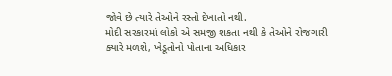જોવે છે ત્યારે તેઓને રસ્તો દેખાતો નથી.
મોદી સરકારમાં લોકો એ સમજી શકતા નથી કે તેઓને રોજગારી ક્યારે મળશે, ખેડૂતોનો પોતાના અધિકાર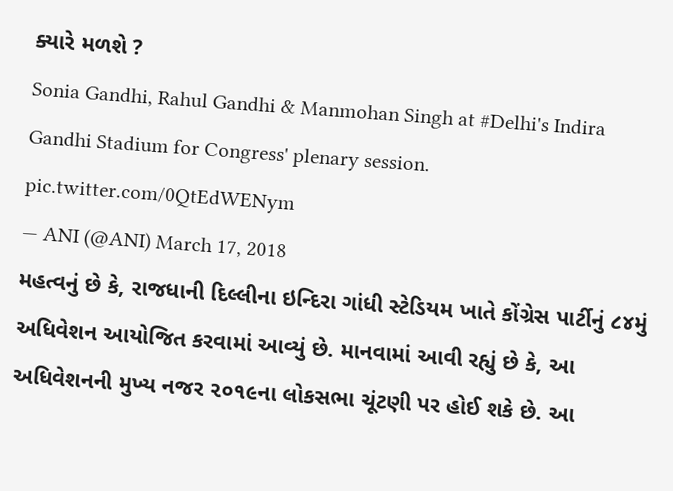ક્યારે મળશે ?
Sonia Gandhi, Rahul Gandhi & Manmohan Singh at #Delhi's Indira Gandhi Stadium for Congress' plenary session. pic.twitter.com/0QtEdWENym
— ANI (@ANI) March 17, 2018
મહત્વનું છે કે, રાજધાની દિલ્લીના ઇન્દિરા ગાંધી સ્ટેડિયમ ખાતે કોંગ્રેસ પાર્ટીનું ૮૪મું અધિવેશન આયોજિત કરવામાં આવ્યું છે. માનવામાં આવી રહ્યું છે કે, આ અધિવેશનની મુખ્ય નજર ૨૦૧૯ના લોકસભા ચૂંટણી પર હોઈ શકે છે. આ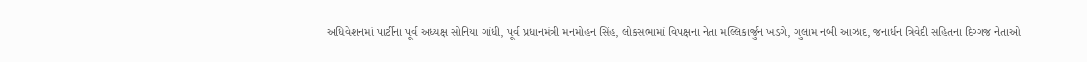અધિવેશનમાં પાર્ટીના પૂર્વ અધ્યક્ષ સોનિયા ગાંધી, પૂર્વ પ્રધાનમંત્રી મનમોહન સિંહ, લોકસભામાં વિપક્ષના નેતા મલ્લિકાર્જુન ખડગે, ગુલામ નબી આઝાદ, જનાર્ધન ત્રિવેદી સહિતના દિગ્ગજ નેતાઓ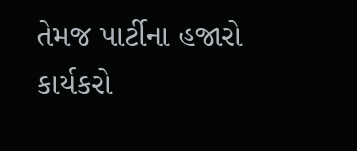તેમજ પાર્ટીના હજારો કાર્યકરો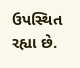ઉપસ્થિત રહ્યા છે.